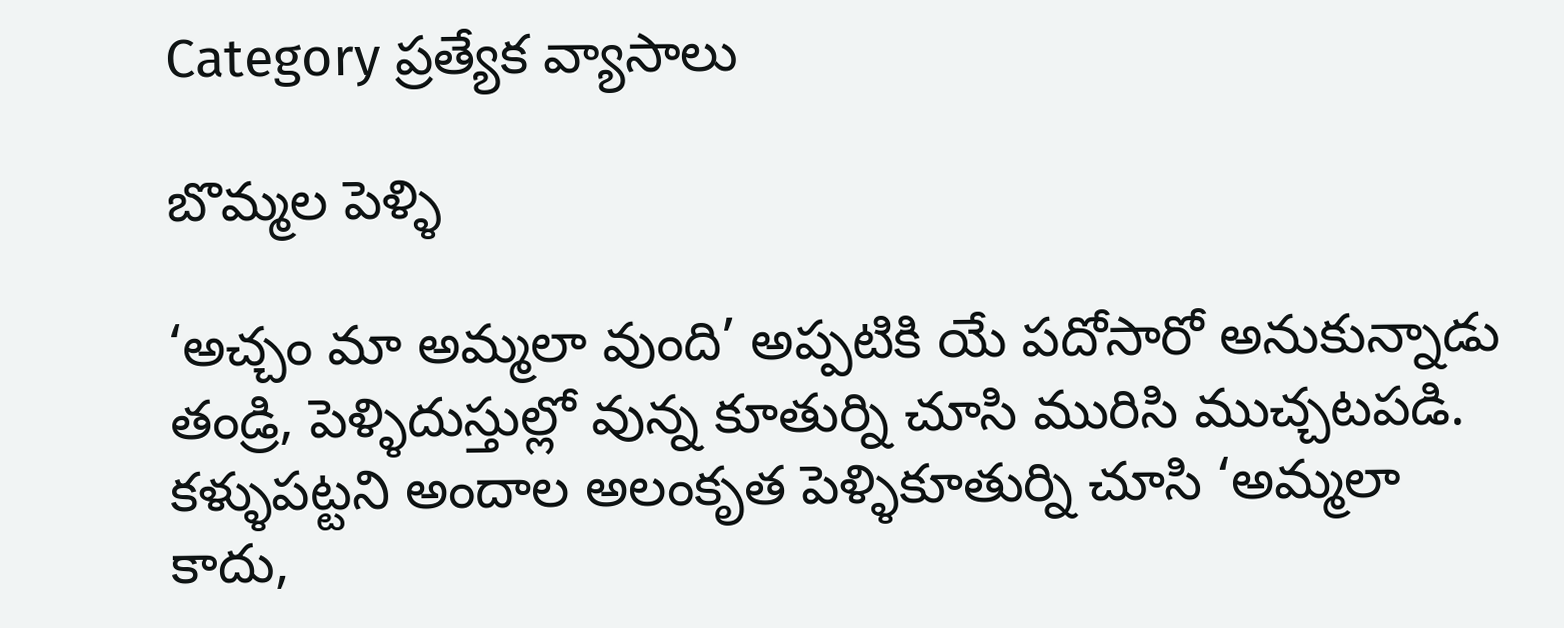Category ప్రత్యేక వ్యాసాలు

బొమ్మల పెళ్ళి

‘అచ్చం మా అమ్మలా వుంది’ అప్పటికి యే పదోసారో అనుకున్నాడు తండ్రి, పెళ్ళిదుస్తుల్లో వున్న కూతుర్ని చూసి మురిసి ముచ్చటపడి. కళ్ళుపట్టని అందాల అలంకృత పెళ్ళికూతుర్ని చూసి ‘అమ్మలా కాదు,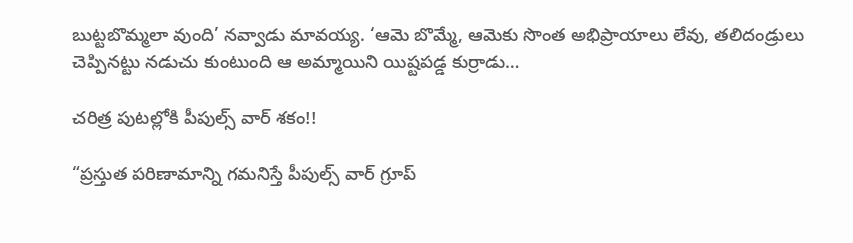బుట్టబొమ్మలా వుంది’ నవ్వాడు మావయ్య. ‘ఆమె బొమ్మే, ఆమెకు సొంత అభిప్రాయాలు లేవు, తలిదండ్రులు చెప్పినట్టు నడుచు కుంటుంది ఆ అమ్మాయిని యిష్టపడ్డ కుర్రాడు…

చ‌రిత్ర పుట‌ల్లోకి పీపుల్స్‌ వార్ శ‌కం!!

“ప్ర‌స్తుత ప‌రిణామాన్ని గ‌మ‌నిస్తే పీపుల్స్ వార్ గ్రూప్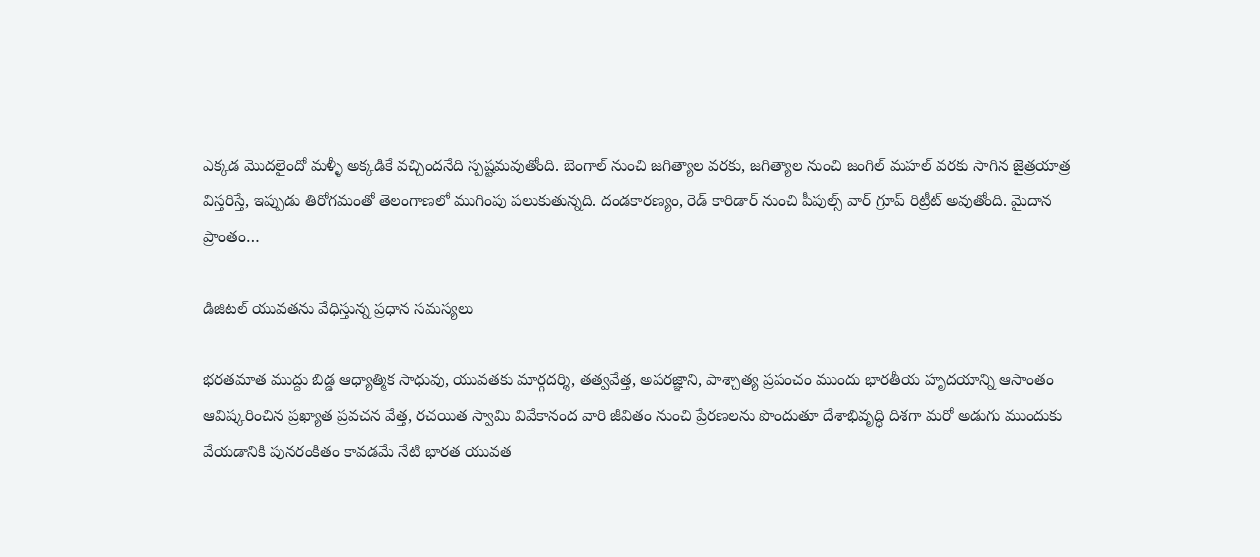ఎక్కడ మొదలైందో మళ్ళీ అక్కడికే వచ్చింద‌నేది స్ప‌ష్ట‌మ‌వుతోంది. బెంగాల్ నుంచి జగిత్యాల వరకు, జగిత్యాల నుంచి జంగిల్ మహ‌ల్ వరకు సాగిన జైత్రయాత్ర విస్తరిస్తే, ఇప్పుడు తిరోగమంతో తెలంగాణలో ముగింపు పలుకుతున్న‌ది. దండకారణ్యం, రెడ్‌ కారిడార్‌ నుంచి పీపుల్స్ వార్ గ్రూప్ రిట్రీట్‌ అవుతోంది. మైదాన ప్రాంతం…

డిజిటల్‌ యువతను వేధిస్తున్న ప్రధాన సమస్యలు

భరతమాత ముద్దు బిడ్డ ఆధ్యాత్మిక సాధువు, యువతకు మార్గదర్శి, తత్వవేత్త, అపరజ్ఞాని, పాశ్చాత్య ప్రపంచం ముందు భారతీయ హృదయాన్ని ఆసాంతం ఆవిష్కరించిన ప్రఖ్యాత ప్రవచన వేత్త, రచయిత స్వామి వివేకానంద వారి జీవితం నుంచి ప్రేరణలను పొందుతూ దేశాభివృద్ధి దిశగా మరో అడుగు ముందుకు వేయడానికి పునరంకితం కావడమే నేటి భారత యువత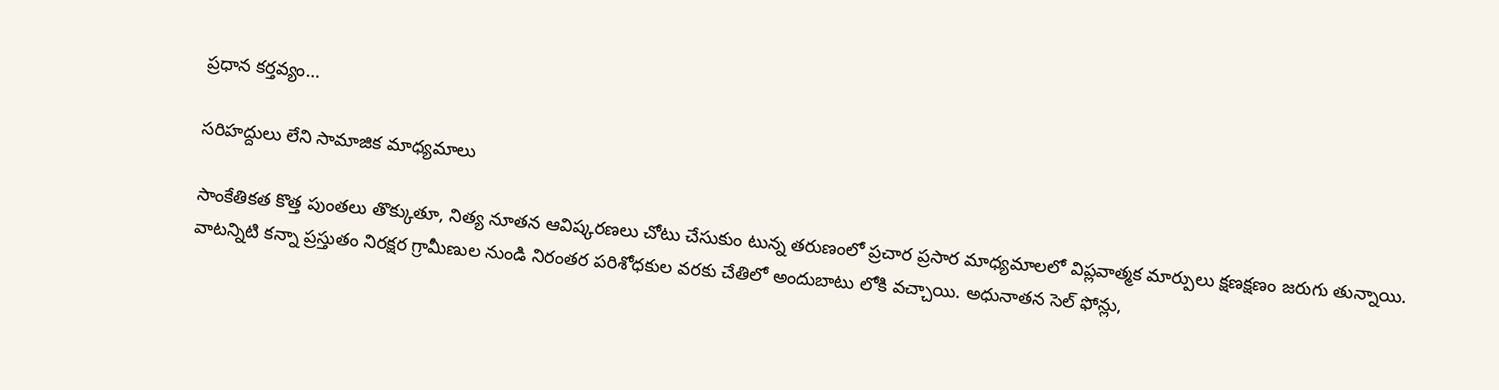ప్రధాన కర్తవ్యం…

సరిహద్దులు లేని సామాజిక మాధ్యమాలు

సాంకేతికత కొత్త పుంతలు తొక్కుతూ, నిత్య నూతన ఆవిష్కరణలు చోటు చేసుకుం టున్న తరుణంలో ప్రచార ప్రసార మాధ్యమాలలో విప్లవాత్మక మార్పులు క్షణక్షణం జరుగు తున్నాయి. వాటన్నిటి కన్నా ప్రస్తుతం నిరక్షర గ్రామీణుల నుండి నిరంతర పరిశోధకుల వరకు చేతిలో అందుబాటు లోకి వచ్చాయి. అధునాతన సెల్ ఫోన్లు,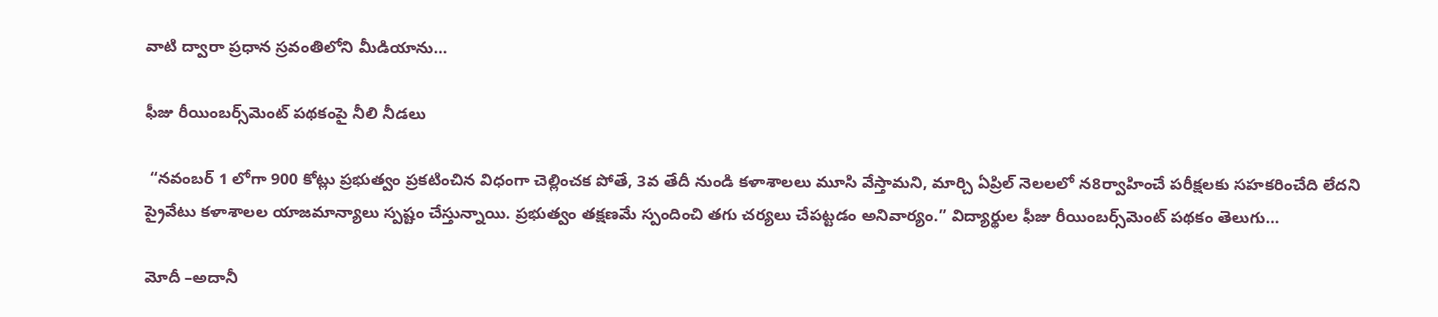వాటి ద్వారా ప్రధాన స్రవంతిలోని మీడియాను…

ఫీజు రీయింబర్స్‌మెంట్ పథకంపై నీలి నీడలు

 “నవంబర్ 1 లోగా 900 కోట్లు ప్రభుత్వం ప్రకటించిన విధంగా చెల్లించక పోతే, 3వ తేదీ నుండి కళాశాలలు మూసి వేస్తామని, మార్చి ఏప్రిల్ నెలలలో న8ర్వాహించే పరీక్షలకు సహకరించేది లేదని ప్రైవేటు కళాశాలల యాజమాన్యాలు స్పష్టం చేస్తున్నాయి. ప్రభుత్వం తక్షణమే స్పందించి తగు చర్యలు చేపట్టడం అనివార్యం.” విద్యార్థుల ఫీజు రీయింబర్స్‌మెంట్ పథకం తెలుగు…

మోదీ –అదానీ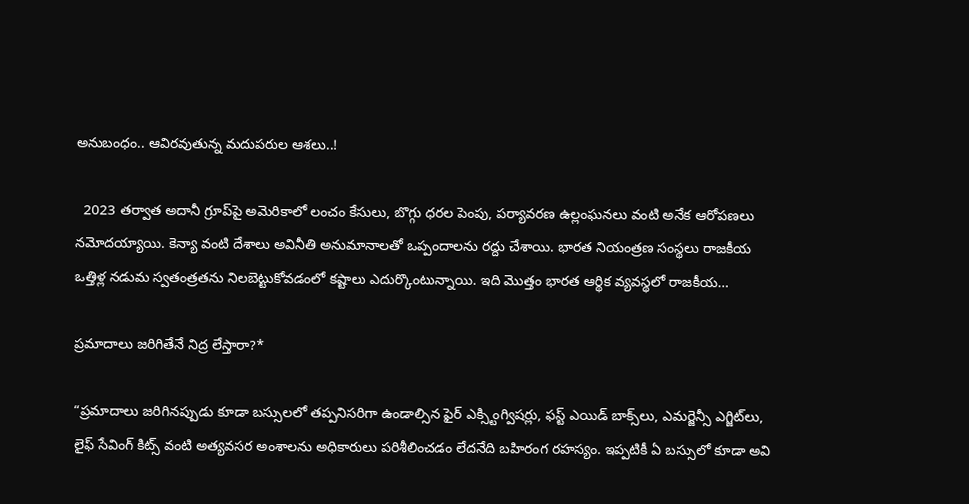అనుబంధం.. ఆవిరవుతున్న మదుపరుల ఆశలు..!

  2023 తర్వాత అదానీ గ్రూప్‌పై అమెరికాలో లంచం కేసులు, బొగ్గు ధరల పెంపు, పర్యావరణ ఉల్లంఘనలు వంటి అనేక ఆరోపణలు నమోదయ్యాయి. కెన్యా వంటి దేశాలు అవినీతి అనుమానాలతో ఒప్పందాలను రద్దు చేశాయి. భారత నియంత్రణ సంస్థలు రాజకీయ ఒత్తిళ్ల నడుమ స్వతంత్రతను నిలబెట్టుకోవడంలో కష్టాలు ఎదుర్కొంటున్నాయి. ఇది మొత్తం భారత ఆర్థిక వ్యవస్థలో రాజకీయ…

ప్రమాదాలు జరిగితేనే నిద్ర లేస్తారా?*

“ప్రమాదాలు జరిగినప్పుడు కూడా బస్సులలో తప్పనిసరిగా ఉండాల్సిన ఫైర్ ఎక్స్టింగ్విషర్లు, ఫస్ట్ ఎయిడ్ బాక్స్‌లు, ఎమర్జెన్సీ ఎగ్జిట్‌లు, లైఫ్ సేవింగ్ కిట్స్ వంటి అత్యవసర అంశాలను అధికారులు పరిశీలించడం లేదనేది బహిరంగ రహస్యం. ఇప్పటికీ ఏ బస్సులో కూడా అవి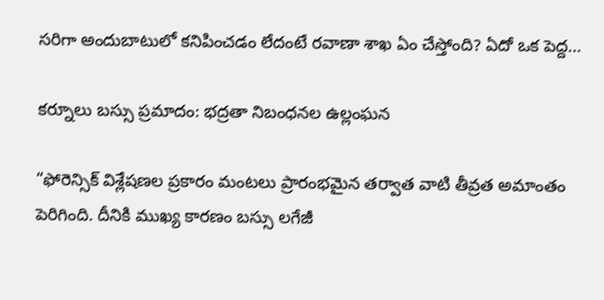సరిగా అందుబాటులో కనిపించడం లేదంటే రవాణా శాఖ ఏం చేస్తోంది? ఏదో ఒక పెద్ద…

కర్నూలు బస్సు ప్రమాదం: భద్రతా నిబంధనల ఉల్లంఘన

“ఫోరెన్సిక్ విశ్లేషణల ప్రకారం మంటలు ప్రారంభమైన తర్వాత వాటి తీవ్రత అమాంతం పెరిగింది. దీనికి ముఖ్య కారణం బస్సు లగేజీ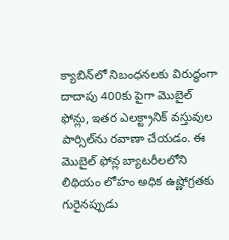క్యాబిన్‌లో నిబంధనలకు విరుద్ధంగా దాదాపు 400కు పైగా మొబైల్ ఫోన్లు, ఇతర ఎలక్ట్రానిక్ వస్తువుల పార్సిల్‌ను రవాణా చేయడం. ఈ మొబైల్ ఫోన్ల బ్యాటరీలలోని లిథియం లోహం అధిక ఉష్ణోగ్రతకు గురైనప్పుడు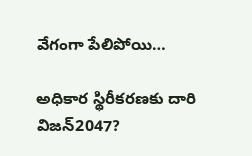వేగంగా పేలిపోయి…

అధికార స్థిరీకరణకు దారి విజన్2047?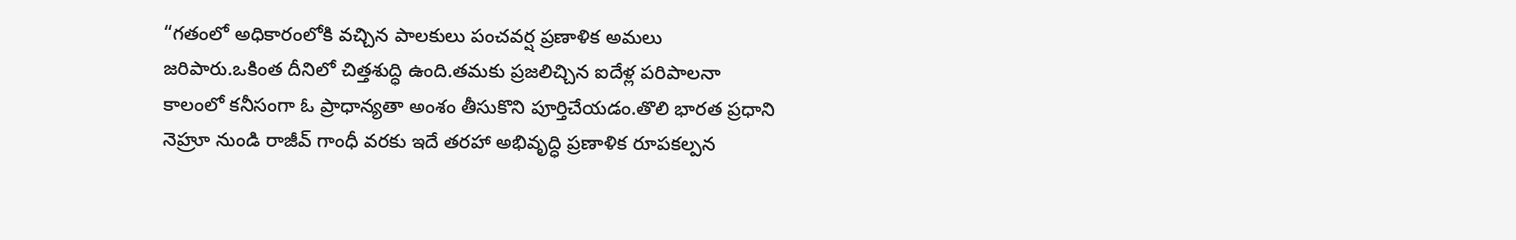“గతంలో అధికారంలోకి వచ్చిన పాలకులు పంచవర్ష ప్రణాళిక అమలు జరిపారు.ఒకింత దీనిలో చిత్తశుద్ధి ఉంది.తమకు ప్రజలిచ్చిన ఐదేళ్ల పరిపాలనా కాలంలో కనీసంగా ఓ ప్రాధాన్యతా అంశం తీసుకొని పూర్తిచేయడం.తొలి భారత ప్రధాని నెహ్రూ నుండి రాజీవ్ గాంధీ వరకు ఇదే తరహా అభివృద్ధి ప్రణాళిక రూపకల్పన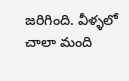జరిగింది. వీళ్ళలో చాలా మంది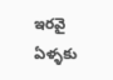ఇరవై ఏళ్ళకు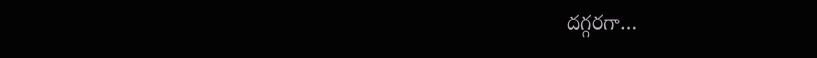దగ్గరగా…